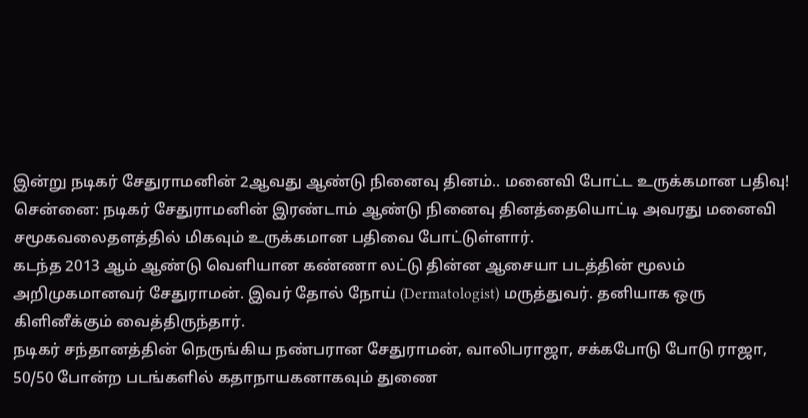இன்று நடிகர் சேதுராமனின் 2ஆவது ஆண்டு நினைவு தினம்.. மனைவி போட்ட உருக்கமான பதிவு!
சென்னை: நடிகர் சேதுராமனின் இரண்டாம் ஆண்டு நினைவு தினத்தையொட்டி அவரது மனைவி சமூகவலைதளத்தில் மிகவும் உருக்கமான பதிவை போட்டுள்ளார்.
கடந்த 2013 ஆம் ஆண்டு வெளியான கண்ணா லட்டு தின்ன ஆசையா படத்தின் மூலம் அறிமுகமானவர் சேதுராமன். இவர் தோல் நோய் (Dermatologist) மருத்துவர். தனியாக ஒரு கிளினீக்கும் வைத்திருந்தார்.
நடிகர் சந்தானத்தின் நெருங்கிய நண்பரான சேதுராமன், வாலிபராஜா, சக்கபோடு போடு ராஜா, 50/50 போன்ற படங்களில் கதாநாயகனாகவும் துணை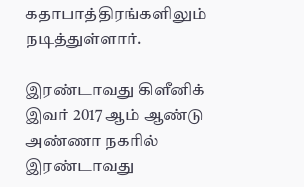கதாபாத்திரங்களிலும் நடித்துள்ளார்.

இரண்டாவது கிளீனிக்
இவர் 2017 ஆம் ஆண்டு அண்ணா நகரில் இரண்டாவது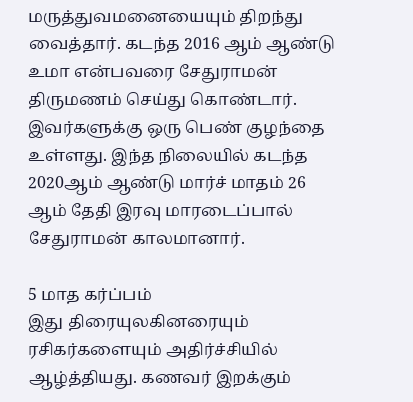மருத்துவமனையையும் திறந்து வைத்தார். கடந்த 2016 ஆம் ஆண்டு உமா என்பவரை சேதுராமன் திருமணம் செய்து கொண்டார். இவர்களுக்கு ஒரு பெண் குழந்தை உள்ளது. இந்த நிலையில் கடந்த 2020ஆம் ஆண்டு மார்ச் மாதம் 26 ஆம் தேதி இரவு மாரடைப்பால் சேதுராமன் காலமானார்.

5 மாத கர்ப்பம்
இது திரையுலகினரையும் ரசிகர்களையும் அதிர்ச்சியில் ஆழ்த்தியது. கணவர் இறக்கும்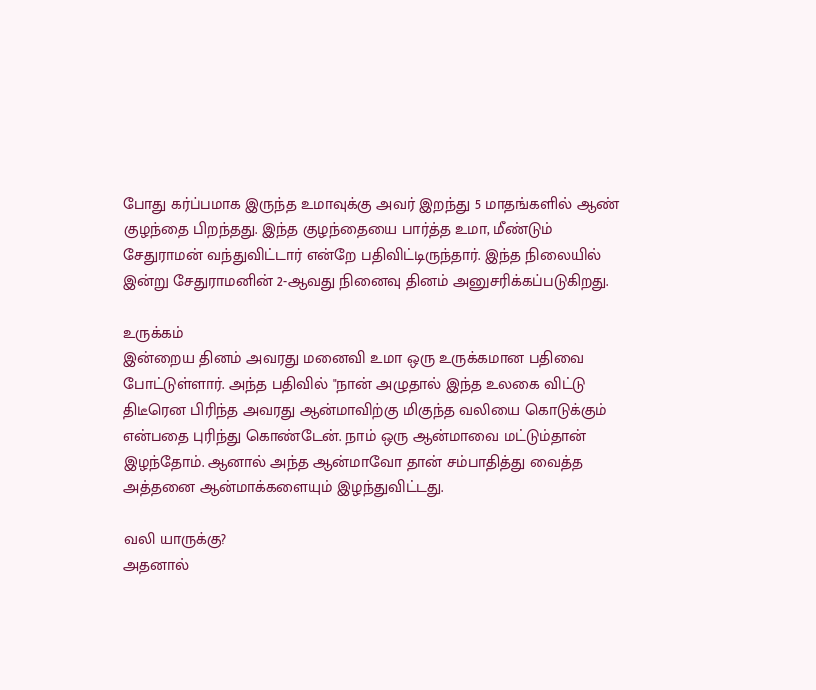போது கர்ப்பமாக இருந்த உமாவுக்கு அவர் இறந்து 5 மாதங்களில் ஆண் குழந்தை பிறந்தது. இந்த குழந்தையை பார்த்த உமா, மீண்டும் சேதுராமன் வந்துவிட்டார் என்றே பதிவிட்டிருந்தார். இந்த நிலையில் இன்று சேதுராமனின் 2-ஆவது நினைவு தினம் அனுசரிக்கப்படுகிறது.

உருக்கம்
இன்றைய தினம் அவரது மனைவி உமா ஒரு உருக்கமான பதிவை போட்டுள்ளார். அந்த பதிவில் "நான் அழுதால் இந்த உலகை விட்டு திடீரென பிரிந்த அவரது ஆன்மாவிற்கு மிகுந்த வலியை கொடுக்கும் என்பதை புரிந்து கொண்டேன். நாம் ஒரு ஆன்மாவை மட்டும்தான் இழந்தோம். ஆனால் அந்த ஆன்மாவோ தான் சம்பாதித்து வைத்த அத்தனை ஆன்மாக்களையும் இழந்துவிட்டது.

வலி யாருக்கு?
அதனால்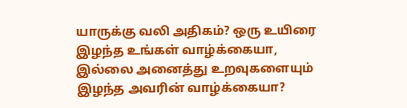யாருக்கு வலி அதிகம்? ஒரு உயிரை இழந்த உங்கள் வாழ்க்கையா, இல்லை அனைத்து உறவுகளையும் இழந்த அவரின் வாழ்க்கையா?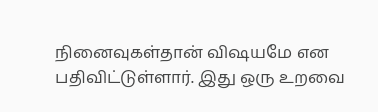நினைவுகள்தான் விஷயமே என பதிவிட்டுள்ளார். இது ஒரு உறவை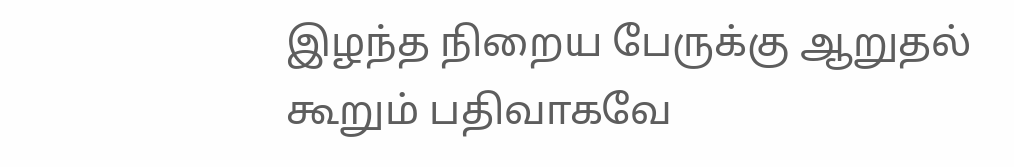இழந்த நிறைய பேருக்கு ஆறுதல் கூறும் பதிவாகவே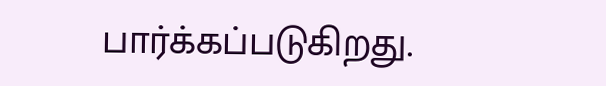பார்க்கப்படுகிறது.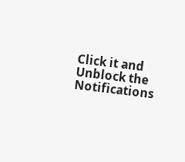Click it and Unblock the Notifications